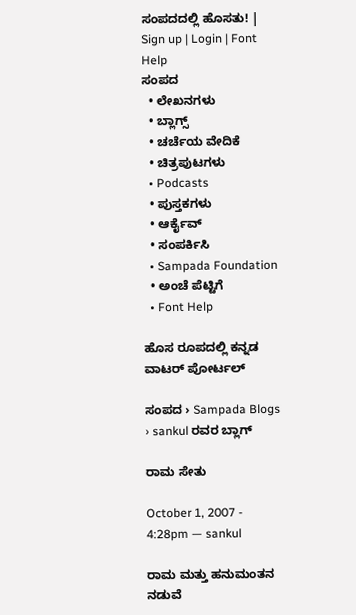ಸಂಪದದಲ್ಲಿ ಹೊಸತು! | Sign up | Login | Font Help
ಸಂಪದ
  • ಲೇಖನಗಳು
  • ಬ್ಲಾಗ್ಸ್
  • ಚರ್ಚೆಯ ವೇದಿಕೆ
  • ಚಿತ್ರಪುಟಗಳು
  • Podcasts
  • ಪುಸ್ತಕಗಳು
  • ಆರ್ಕೈವ್
  • ಸಂಪರ್ಕಿಸಿ
  • Sampada Foundation
  • ಅಂಚೆ ಪೆಟ್ಟಿಗೆ
  • Font Help

ಹೊಸ ರೂಪದಲ್ಲಿ ಕನ್ನಡ ವಾಟರ್ ಪೋರ್ಟಲ್

ಸಂಪದ › Sampada Blogs › sankul ರವರ ಬ್ಲಾಗ್

ರಾಮ ಸೇತು

October 1, 2007 - 4:28pm — sankul

ರಾಮ ಮತ್ತು ಹನುಮಂತನ ನಡುವೆ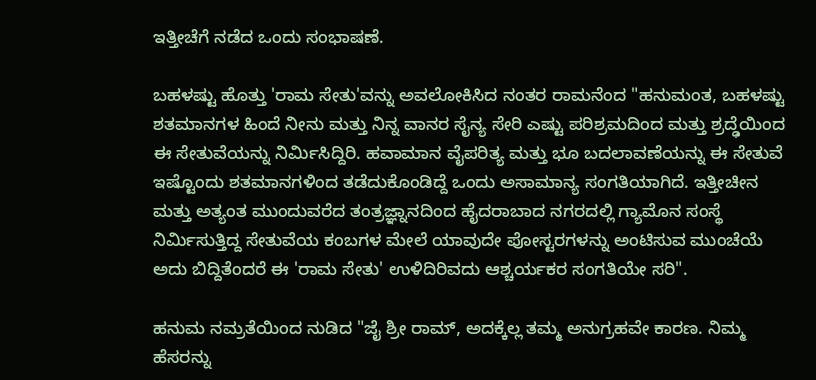ಇತ್ತೀಚೆಗೆ ನಡೆದ ಒಂದು ಸಂಭಾಷಣೆ.

ಬಹಳಷ್ಟು ಹೊತ್ತು 'ರಾಮ ಸೇತು'ವನ್ನು ಅವಲೋಕಿಸಿದ ನಂತರ ರಾಮನೆಂದ "ಹನುಮಂತ, ಬಹಳಷ್ಟು ಶತಮಾನಗಳ ಹಿಂದೆ ನೀನು ಮತ್ತು ನಿನ್ನ ವಾನರ ಸೈನ್ಯ ಸೇರಿ ಎಷ್ಟು ಪರಿಶ್ರಮದಿಂದ ಮತ್ತು ಶ್ರದ್ಢೆಯಿಂದ ಈ ಸೇತುವೆಯನ್ನು ನಿರ್ಮಿಸಿದ್ದಿರಿ. ಹವಾಮಾನ ವೈಪರಿತ್ಯ ಮತ್ತು ಭೂ ಬದಲಾವಣೆಯನ್ನು ಈ ಸೇತುವೆ ಇಷ್ಟೊಂದು ಶತಮಾನಗಳಿಂದ ತಡೆದುಕೊಂಡಿದ್ದೆ ಒಂದು ಅಸಾಮಾನ್ಯ ಸಂಗತಿಯಾಗಿದೆ. ಇತ್ತೀಚೀನ ಮತ್ತು ಅತ್ಯಂತ ಮುಂದುವರೆದ ತಂತ್ರಜ್ಞ್ನಾನದಿಂದ ಹೈದರಾಬಾದ ನಗರದಲ್ಲಿ ಗ್ಯಾಮೊನ ಸಂಸ್ಥೆ ನಿರ್ಮಿಸುತ್ತಿದ್ದ ಸೇತುವೆಯ ಕಂಬಗಳ ಮೇಲೆ ಯಾವುದೇ ಪೋಸ್ಟರಗಳನ್ನು ಅಂಟಿಸುವ ಮುಂಚೆಯೆ ಅದು ಬಿದ್ದಿತೆಂದರೆ ಈ 'ರಾಮ ಸೇತು' ಉಳಿದಿರಿವದು ಆಶ್ಚರ್ಯಕರ ಸಂಗತಿಯೇ ಸರಿ".

ಹನುಮ ನಮ್ರತೆಯಿಂದ ನುಡಿದ "ಜೈ ಶ್ರೀ ರಾಮ್, ಅದಕ್ಕೆಲ್ಲ ತಮ್ಮ ಅನುಗ್ರಹವೇ ಕಾರಣ. ನಿಮ್ಮ ಹೆಸರನ್ನು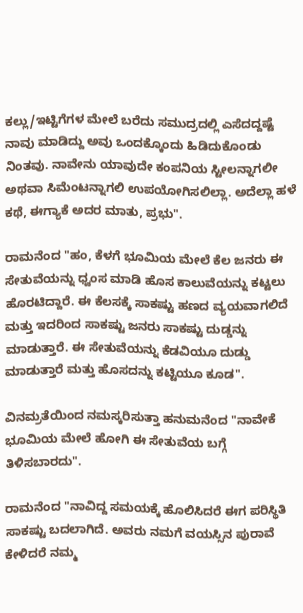ಕಲ್ಲು/ಇಟ್ಟಿಗೆಗಳ ಮೇಲೆ ಬರೆದು ಸಮುದ್ರದಲ್ಲಿ ಎಸೆದದ್ದಷ್ಟೆ ನಾವು ಮಾಡಿದ್ದು ಅವು ಒಂದಕ್ಕೊಂದು ಹಿಡಿದುಕೊಂಡು ನಿಂತವು. ನಾವೇನು ಯಾವುದೇ ಕಂಪನಿಯ ಸ್ಟೀಲನ್ನಾಗಲೀ ಅಥವಾ ಸಿಮೆಂಟನ್ನಾಗಲಿ ಉಪಯೋಗಿಸಲಿಲ್ಲಾ. ಅದೆಲ್ಲಾ ಹಳೆ ಕಥೆ, ಈಗ್ಯಾಕೆ ಅದರ ಮಾತು, ಪ್ರಭು".

ರಾಮನೆಂದ "ಹಂ, ಕೆಳಗೆ ಭೂಮಿಯ ಮೇಲೆ ಕೆಲ ಜನರು ಈ ಸೇತುವೆಯನ್ನು ಧ್ವಂಸ ಮಾಡಿ ಹೊಸ ಕಾಲುವೆಯನ್ನು ಕಟ್ಟಲು ಹೊರಟಿದ್ದಾರೆ. ಈ ಕೆಲಸಕ್ಕೆ ಸಾಕಷ್ಟು ಹಣದ ವ್ಯಯವಾಗಲಿದೆ ಮತ್ತು ಇದರಿಂದ ಸಾಕಷ್ಟು ಜನರು ಸಾಕಷ್ಟು ದುಡ್ಡನ್ನು ಮಾಡುತ್ತಾರೆ. ಈ ಸೇತುವೆಯನ್ನು ಕೆಡವಿಯೂ ದುಡ್ಡು ಮಾಡುತ್ತಾರೆ ಮತ್ತು ಹೊಸದನ್ನು ಕಟ್ಟಿಯೂ ಕೂಡ".

ವಿನಮ್ರತೆಯಿಂದ ನಮಸ್ಕರಿಸುತ್ತಾ ಹನುಮನೆಂದ "ನಾವೇಕೆ ಭೂಮಿಯ ಮೇಲೆ ಹೋಗಿ ಈ ಸೇತುವೆಯ ಬಗ್ಗೆ ತಿಳಿಸಬಾರದು".

ರಾಮನೆಂದ "ನಾವಿದ್ದ ಸಮಯಕ್ಕೆ ಹೊಲಿಸಿದರೆ ಈಗ ಪರಿಸ್ಥಿತಿ ಸಾಕಷ್ಟು ಬದಲಾಗಿದೆ. ಅವರು ನಮಗೆ ವಯಸ್ಸಿನ ಪುರಾವೆ ಕೇಳಿದರೆ ನಮ್ಮ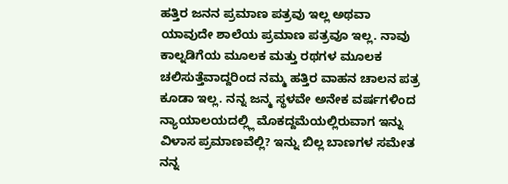ಹತ್ತಿರ ಜನನ ಪ್ರಮಾಣ ಪತ್ರವು ಇಲ್ಲ ಅಥವಾ ಯಾವುದೇ ಶಾಲೆಯ ಪ್ರಮಾಣ ಪತ್ರವೂ ಇಲ್ಲ. ನಾವು ಕಾಲ್ನಡಿಗೆಯ ಮೂಲಕ ಮತ್ತು ರಥಗಳ ಮೂಲಕ ಚಲಿಸುತ್ತೆವಾದ್ದರಿಂದ ನಮ್ಮ ಹತ್ತಿರ ವಾಹನ ಚಾಲನ ಪತ್ರ ಕೂಡಾ ಇಲ್ಲ. ನನ್ನ ಜನ್ಮ ಸ್ಥಳವೇ ಅನೇಕ ವರ್ಷಗಳಿಂದ ನ್ಯಾಯಾಲಯದಲ್ಲ್ಲಿ ಮೊಕದ್ದಮೆಯಲ್ಲಿರುವಾಗ ಇನ್ನು ವಿಳಾಸ ಪ್ರಮಾಣವೆಲ್ಲಿ? ಇನ್ನು ಬಿಲ್ಲ ಬಾಣಗಳ ಸಮೇತ ನನ್ನ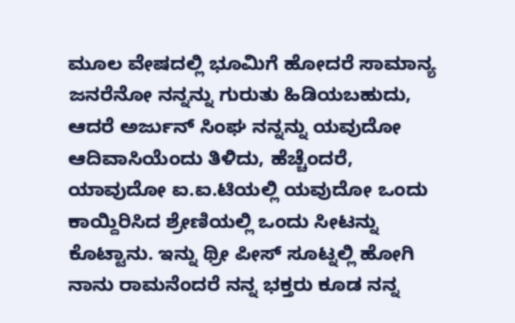ಮೂಲ ವೇಷದಲ್ಲಿ ಭೂಮಿಗೆ ಹೋದರೆ ಸಾಮಾನ್ಯ ಜನರೆನೋ ನನ್ನನ್ನು ಗುರುತು ಹಿಡಿಯಬಹುದು, ಆದರೆ ಅರ್ಜುನ್ ಸಿಂಘ ನನ್ನನ್ನು ಯವುದೋ ಆದಿವಾಸಿಯೆಂದು ತಿಳಿದು, ಹೆಚ್ಚೆಂದರೆ, ಯಾವುದೋ ಐ.ಐ.ಟಿಯಲ್ಲಿ ಯವುದೋ ಒಂದು ಕಾಯ್ದಿರಿಸಿದ ಶ್ರೇಣಿಯಲ್ಲಿ ಒಂದು ಸೀಟನ್ನು ಕೊಟ್ಟಾನು. ಇನ್ನು ಥ್ರೀ ಪೀಸ್ ಸೂಟ್ನಲ್ಲಿ ಹೋಗಿ ನಾನು ರಾಮನೆಂದರೆ ನನ್ನ ಭಕ್ತರು ಕೂಡ ನನ್ನ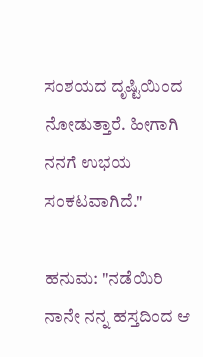ಸಂಶಯದ ದೃಷ್ಟಿಯಿಂದ ನೋಡುತ್ತಾರೆ. ಹೀಗಾಗಿ ನನಗೆ ಉಭಯ ಸಂಕಟವಾಗಿದೆ."

ಹನುಮ: "ನಡೆಯಿರಿ ನಾನೇ ನನ್ನ ಹಸ್ತದಿಂದ ಆ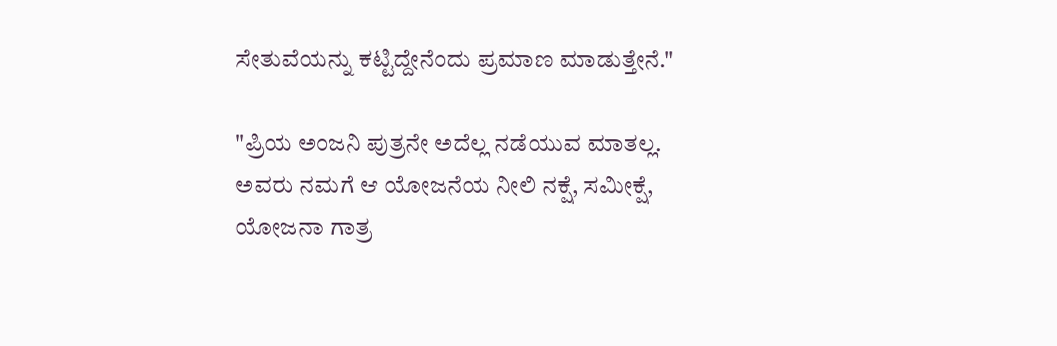ಸೇತುವೆಯನ್ನು ಕಟ್ಟಿದ್ದೇನೆಂದು ಪ್ರಮಾಣ ಮಾಡುತ್ತೇನೆ."

"ಪ್ರಿಯ ಅಂಜನಿ ಪುತ್ರನೇ ಅದೆಲ್ಲ ನಡೆಯುವ ಮಾತಲ್ಲ. ಅವರು ನಮಗೆ ಆ ಯೋಜನೆಯ ನೀಲಿ ನಕ್ಷೆ, ಸಮೀಕ್ಷೆ, ಯೋಜನಾ ಗಾತ್ರ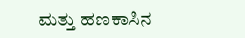ಮತ್ತು ಹಣಕಾಸಿನ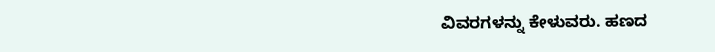ವಿವರಗಳನ್ನು ಕೇಳುವರು. ಹಣದ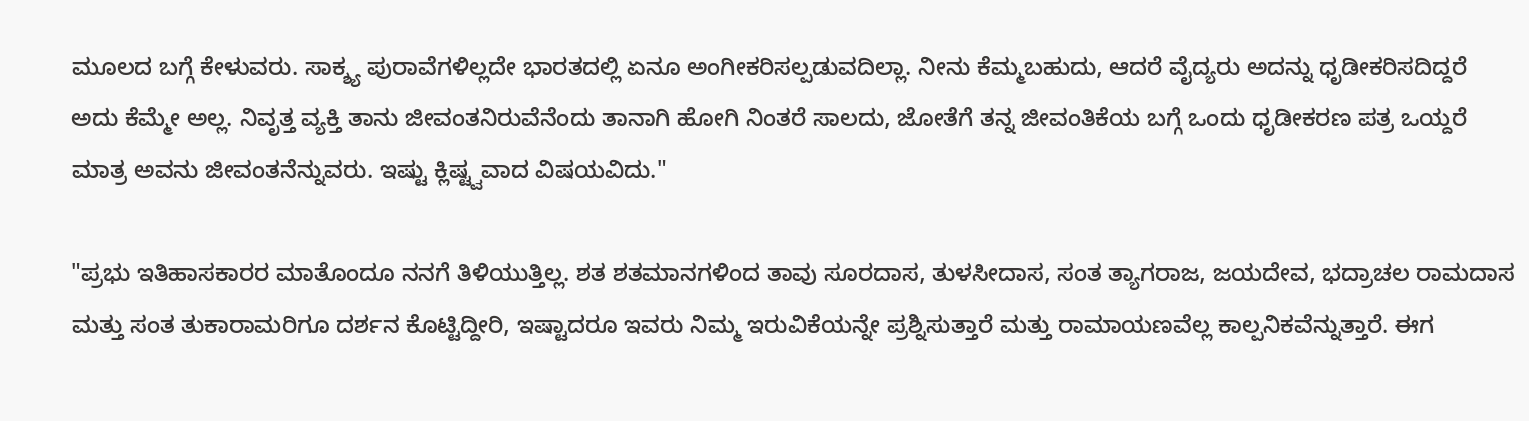ಮೂಲದ ಬಗ್ಗೆ ಕೇಳುವರು. ಸಾಕ್ಶ್ಯ ಪುರಾವೆಗಳಿಲ್ಲದೇ ಭಾರತದಲ್ಲಿ ಏನೂ ಅಂಗೀಕರಿಸಲ್ಪಡುವದಿಲ್ಲಾ. ನೀನು ಕೆಮ್ಮಬಹುದು, ಆದರೆ ವೈದ್ಯರು ಅದನ್ನು ಧೃಡೀಕರಿಸದಿದ್ದರೆ ಅದು ಕೆಮ್ಮೇ ಅಲ್ಲ. ನಿವೃತ್ತ ವ್ಯಕ್ತಿ ತಾನು ಜೀವಂತನಿರುವೆನೆಂದು ತಾನಾಗಿ ಹೋಗಿ ನಿಂತರೆ ಸಾಲದು, ಜೋತೆಗೆ ತನ್ನ ಜೀವಂತಿಕೆಯ ಬಗ್ಗೆ ಒಂದು ಧೃಡೀಕರಣ ಪತ್ರ ಒಯ್ದರೆ ಮಾತ್ರ ಅವನು ಜೀವಂತನೆನ್ನುವರು. ಇಷ್ಟು ಕ್ಲಿಷ್ಟ್ವವಾದ ವಿಷಯವಿದು."

"ಪ್ರಭು ಇತಿಹಾಸಕಾರರ ಮಾತೊಂದೂ ನನಗೆ ತಿಳಿಯುತ್ತಿಲ್ಲ. ಶತ ಶತಮಾನಗಳಿಂದ ತಾವು ಸೂರದಾಸ, ತುಳಸೀದಾಸ, ಸಂತ ತ್ಯಾಗರಾಜ, ಜಯದೇವ, ಭದ್ರಾಚಲ ರಾಮದಾಸ ಮತ್ತು ಸಂತ ತುಕಾರಾಮರಿಗೂ ದರ್ಶನ ಕೊಟ್ಟಿದ್ದೀರಿ, ಇಷ್ಟಾದರೂ ಇವರು ನಿಮ್ಮ ಇರುವಿಕೆಯನ್ನೇ ಪ್ರಶ್ನಿಸುತ್ತಾರೆ ಮತ್ತು ರಾಮಾಯಣವೆಲ್ಲ ಕಾಲ್ಪನಿಕವೆನ್ನುತ್ತಾರೆ. ಈಗ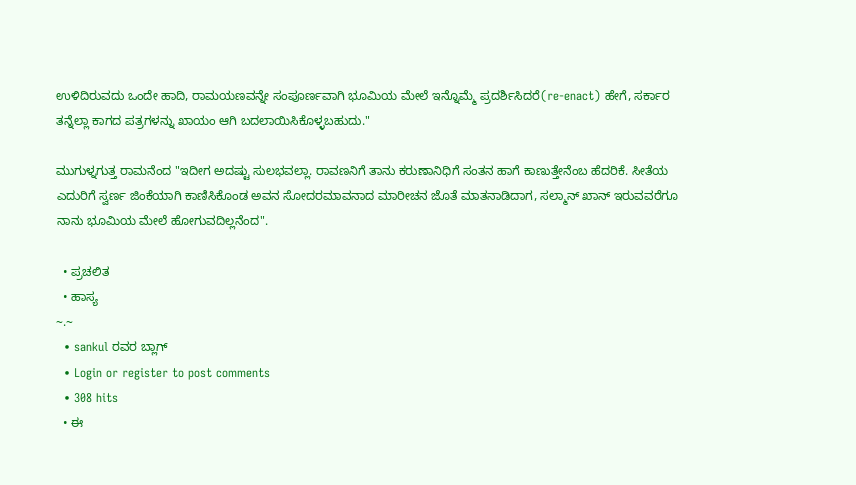ಉಳಿದಿರುವದು ಒಂದೇ ಹಾದಿ, ರಾಮಯಣವನ್ನೇ ಸಂಪೂರ್ಣವಾಗಿ ಭೂಮಿಯ ಮೇಲೆ ಇನ್ನೊಮ್ಮೆ ಪ್ರದರ್ಶಿಸಿದರೆ(re-enact) ಹೇಗೆ, ಸರ್ಕಾರ ತನ್ನೆಲ್ಲಾ ಕಾಗದ ಪತ್ರಗಳನ್ನು ಖಾಯಂ ಆಗಿ ಬದಲಾಯಿಸಿಕೊಳ್ಳಬಹುದು."

ಮುಗುಳ್ನಗುತ್ತ ರಾಮನೆಂದ "ಇದೀಗ ಅದಷ್ಟು ಸುಲಭವಲ್ಲಾ. ರಾವಣನಿಗೆ ತಾನು ಕರುಣಾನಿಧಿಗೆ ಸಂತನ ಹಾಗೆ ಕಾಣುತ್ತೇನೆಂಬ ಹೆದರಿಕೆ. ಸೀತೆಯ ಎದುರಿಗೆ ಸ್ವರ್ಣ ಜಿಂಕೆಯಾಗಿ ಕಾಣಿಸಿಕೊಂಡ ಅವನ ಸೋದರಮಾವನಾದ ಮಾರೀಚನ ಜೊತೆ ಮಾತನಾಡಿದಾಗ, ಸಲ್ಮಾನ್ ಖಾನ್ ಇರುವವರೆಗೂ ನಾನು ಭೂಮಿಯ ಮೇಲೆ ಹೋಗುವದಿಲ್ಲನೆಂದ".

  • ಪ್ರಚಲಿತ
  • ಹಾಸ್ಯ
~.~
  • sankul ರವರ ಬ್ಲಾಗ್
  • Login or register to post comments
  • 308 hits
  • ಈ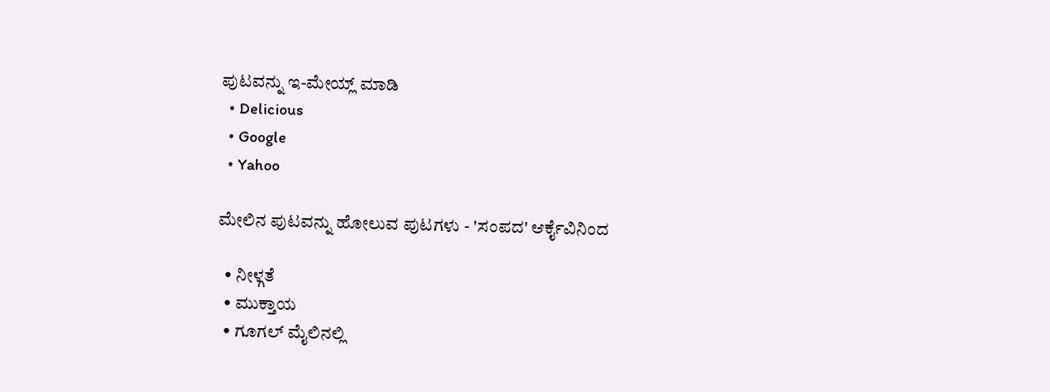ಪುಟವನ್ನು ಇ-ಮೇಯ್ಲ್ ಮಾಡಿ
  • Delicious
  • Google
  • Yahoo

ಮೇಲಿನ ಪುಟವನ್ನು ಹೋಲುವ ಪುಟಗಳು - 'ಸಂಪದ' ಆರ್ಕೈವಿನಿಂದ

  • ನೀಳ್ಗತೆ
  • ಮುಕ್ತಾಯ
  • ಗೂಗಲ್ ಮೈಲಿನಲ್ಲಿ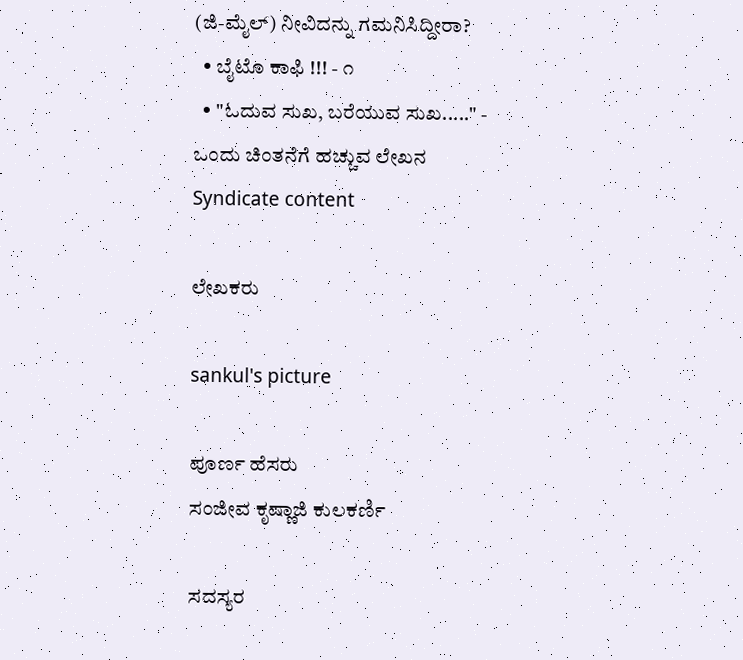(ಜಿ-ಮೈಲ್) ನೀವಿದನ್ನು ಗಮನಿಸಿದ್ದೀರಾ?
  • ಬೈಟೊ ಕಾಫಿ !!! - ೧
  • "ಓದುವ ಸುಖ, ಬರೆಯುವ ಸುಖ....." - ಒಂದು ಚಿಂತನೆಗೆ ಹಚ್ಚುವ ಲೇಖನ
Syndicate content

ಲೇಖಕರು

sankul's picture

ಪೂರ್ಣ ಹೆಸರು
ಸಂಜೀವ ಕೃಷ್ಣಾಜಿ ಕುಲಕರ್ಣಿ

ಸದಸ್ಯರ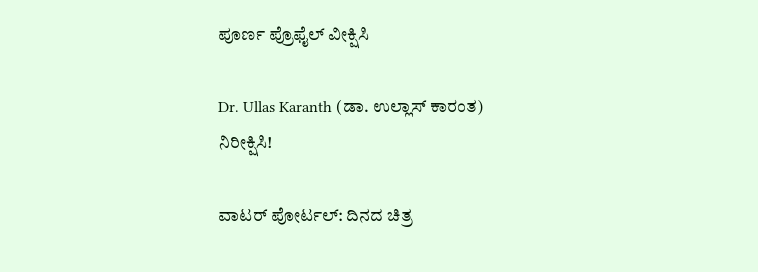ಪೂರ್ಣ ಪ್ರೊಫೈಲ್ ವೀಕ್ಷಿಸಿ

Dr. Ullas Karanth (ಡಾ. ಉಲ್ಲಾಸ್ ಕಾರಂತ)
ನಿರೀಕ್ಷಿಸಿ!

ವಾಟರ್ ಪೋರ್ಟಲ್: ದಿನದ ಚಿತ್ರ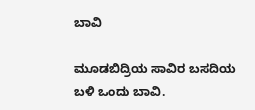ಬಾವಿ

ಮೂಡಬಿದ್ರಿಯ ಸಾವಿರ ಬಸದಿಯ ಬಳಿ ಒಂದು ಬಾವಿ.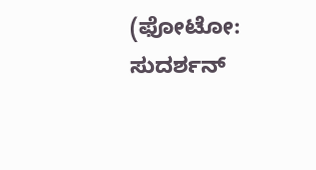(ಫೋಟೋ: ಸುದರ್ಶನ್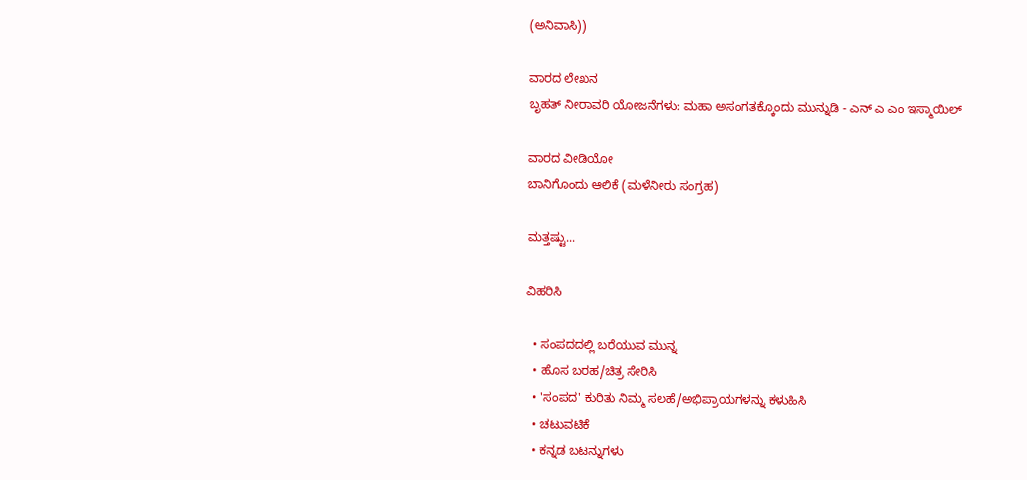(ಅನಿವಾಸಿ))

ವಾರದ ಲೇಖನ
ಬೃಹತ್ ನೀರಾವರಿ ಯೋಜನೆಗಳು: ಮಹಾ ಅಸಂಗತಕ್ಕೊಂದು ಮುನ್ನುಡಿ - ಎನ್ ಎ ಎಂ ಇಸ್ಮಾಯಿಲ್

ವಾರದ ವೀಡಿಯೋ
ಬಾನಿಗೊಂದು ಆಲಿಕೆ (ಮಳೆನೀರು ಸಂಗ್ರಹ)

ಮತ್ತಷ್ಟು...

ವಿಹರಿಸಿ

  • ಸಂಪದದಲ್ಲಿ ಬರೆಯುವ ಮುನ್ನ
  • ಹೊಸ ಬರಹ/ಚಿತ್ರ ಸೇರಿಸಿ
  • 'ಸಂಪದ' ಕುರಿತು ನಿಮ್ಮ ಸಲಹೆ/ಅಭಿಪ್ರಾಯಗಳನ್ನು ಕಳುಹಿಸಿ
  • ಚಟುವಟಿಕೆ
  • ಕನ್ನಡ ಬಟನ್ನುಗಳು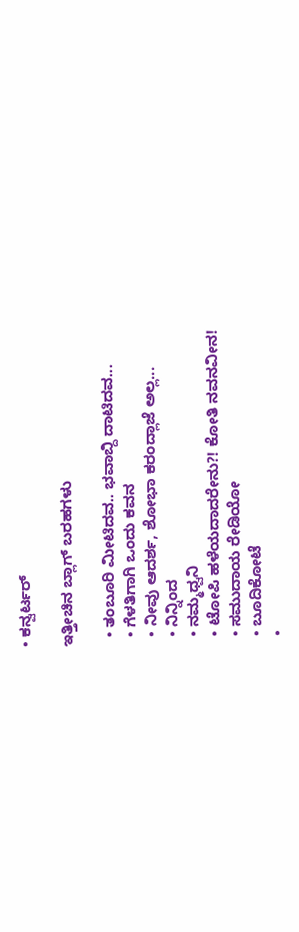• ಕನ್ವರ್ಟರ್

ಇತ್ತೀಚಿನ ಬ್ಲಾಗ್ ಬರಹಗಳು

  • ತಂಬೂರಿ ಮೀಟಿದವ.. ಭವಾಬ್ದಿ ದಾಟಿದವ...
  • ಗೆಳತಿಗಾಗಿ ಒಂದು ಕವನ
  • ನೀವು ಆದರ್ಶ, ಶೋಭಾ ಕರಂದ್ಲಾಜೆ ಅಲ್ಲ...
  • ನಿನ್ನಿಂದ
  • ನಮ್ಮಧ್ವನಿ
  • ಟೋಪಿ ಹಳೆಯದಾದರೇನು?! ಕೋತಿ ನವನವೀನ!
  • ಸಮುದಾಯ ರೇಡಿಯೋ
  • ಬೂದಿಕೋಟೆ
  •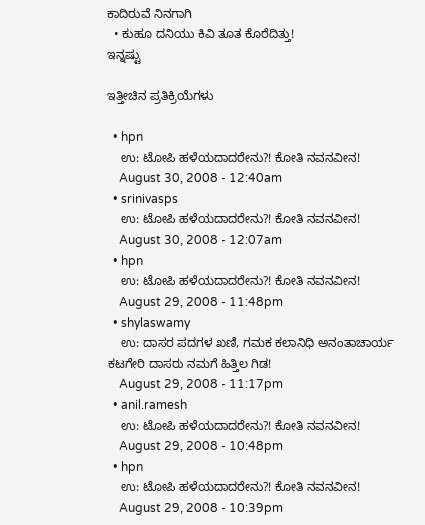ಕಾದಿರುವೆ ನಿನಗಾಗಿ
  • ಕುಹೂ ದನಿಯು ಕಿವಿ ತೂತ ಕೊರೆದಿತ್ತು!
ಇನ್ನಷ್ಟು

ಇತ್ತೀಚಿನ ಪ್ರತಿಕ್ರಿಯೆಗಳು

  • hpn
    ಉ: ಟೋಪಿ ಹಳೆಯದಾದರೇನು?! ಕೋತಿ ನವನವೀನ!
    August 30, 2008 - 12:40am
  • srinivasps
    ಉ: ಟೋಪಿ ಹಳೆಯದಾದರೇನು?! ಕೋತಿ ನವನವೀನ!
    August 30, 2008 - 12:07am
  • hpn
    ಉ: ಟೋಪಿ ಹಳೆಯದಾದರೇನು?! ಕೋತಿ ನವನವೀನ!
    August 29, 2008 - 11:48pm
  • shylaswamy
    ಉ: ದಾಸರ ಪದಗಳ ಖಣಿ, ಗಮಕ ಕಲಾನಿಧಿ ಅನಂತಾಚಾರ್ಯ ಕಟಗೇರಿ ದಾಸರು ನಮಗೆ ಹಿತ್ತಿಲ ಗಿಡ!
    August 29, 2008 - 11:17pm
  • anil.ramesh
    ಉ: ಟೋಪಿ ಹಳೆಯದಾದರೇನು?! ಕೋತಿ ನವನವೀನ!
    August 29, 2008 - 10:48pm
  • hpn
    ಉ: ಟೋಪಿ ಹಳೆಯದಾದರೇನು?! ಕೋತಿ ನವನವೀನ!
    August 29, 2008 - 10:39pm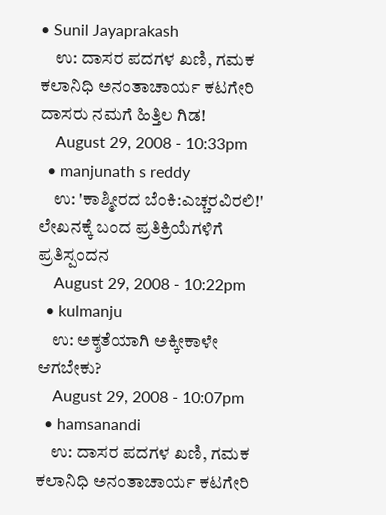• Sunil Jayaprakash
    ಉ: ದಾಸರ ಪದಗಳ ಖಣಿ, ಗಮಕ ಕಲಾನಿಧಿ ಅನಂತಾಚಾರ್ಯ ಕಟಗೇರಿ ದಾಸರು ನಮಗೆ ಹಿತ್ತಿಲ ಗಿಡ!
    August 29, 2008 - 10:33pm
  • manjunath s reddy
    ಉ: 'ಕಾಶ್ಮೀರದ ಬೆಂಕಿ:ಎಚ್ಚರವಿರಲಿ!' ಲೇಖನಕ್ಕೆ ಬಂದ ಪ್ರತಿಕ್ರಿಯೆಗಳಿಗೆ ಪ್ರತಿಸ್ಪಂದನ
    August 29, 2008 - 10:22pm
  • kulmanju
    ಉ: ಅಕ್ಶತೆಯಾಗಿ ಅಕ್ಕೀಕಾಳೇ ಆಗಬೇಕು?
    August 29, 2008 - 10:07pm
  • hamsanandi
    ಉ: ದಾಸರ ಪದಗಳ ಖಣಿ, ಗಮಕ ಕಲಾನಿಧಿ ಅನಂತಾಚಾರ್ಯ ಕಟಗೇರಿ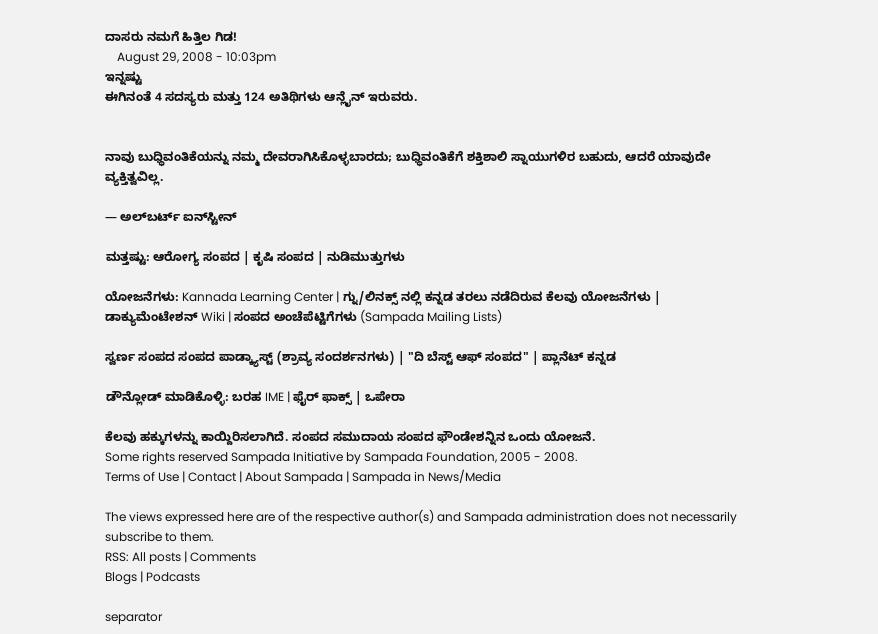ದಾಸರು ನಮಗೆ ಹಿತ್ತಿಲ ಗಿಡ!
    August 29, 2008 - 10:03pm
ಇನ್ನಷ್ಟು
ಈಗಿನಂತೆ 4 ಸದಸ್ಯರು ಮತ್ತು 124 ಅತಿಥಿಗಳು ಆನ್ಲೈನ್ ಇರುವರು.


ನಾವು ಬುಧ್ಧಿವಂತಿಕೆಯನ್ನು ನಮ್ಮ ದೇವರಾಗಿಸಿಕೊಳ್ಳಬಾರದು; ಬುಧ್ಧಿವಂತಿಕೆಗೆ ಶಕ್ತಿಶಾಲಿ ಸ್ನಾಯುಗಳಿರ ಬಹುದು, ಆದರೆ ಯಾವುದೇ ವ್ಯಕ್ತಿತ್ವವಿಲ್ಲ.

— ಅಲ್‌ಬರ್ಟ್ ಐನ್‌ಸ್ಟೀನ್

ಮತ್ತಷ್ಟು: ಆರೋಗ್ಯ ಸಂಪದ | ಕೃಷಿ ಸಂಪದ | ನುಡಿಮುತ್ತುಗಳು

ಯೋಜನೆಗಳು: Kannada Learning Center | ಗ್ನು/ಲಿನಕ್ಸ್ ನಲ್ಲಿ ಕನ್ನಡ ತರಲು ನಡೆದಿರುವ ಕೆಲವು ಯೋಜನೆಗಳು | ಡಾಕ್ಯುಮೆಂಟೇಶನ್ Wiki | ಸಂಪದ ಅಂಚೆಪೆಟ್ಟಿಗೆಗಳು (Sampada Mailing Lists)

ಸ್ವರ್ಣ ಸಂಪದ ಸಂಪದ ಪಾಡ್ಕ್ಯಾಸ್ಟ್ (ಶ್ರಾವ್ಯ ಸಂದರ್ಶನಗಳು) | "ದಿ ಬೆಸ್ಟ್ ಆಫ್ ಸಂಪದ" | ಪ್ಲಾನೆಟ್ ಕನ್ನಡ

ಡೌನ್ಲೋಡ್ ಮಾಡಿಕೊಳ್ಳಿ: ಬರಹ IME | ಫೈರ್ ಫಾಕ್ಸ್ | ಒಪೇರಾ

ಕೆಲವು ಹಕ್ಕುಗಳನ್ನು ಕಾಯ್ದಿರಿಸಲಾಗಿದೆ. ಸಂಪದ ಸಮುದಾಯ ಸಂಪದ ಫೌಂಡೇಶನ್ನಿನ ಒಂದು ಯೋಜನೆ.
Some rights reserved Sampada Initiative by Sampada Foundation, 2005 - 2008.
Terms of Use | Contact | About Sampada | Sampada in News/Media

The views expressed here are of the respective author(s) and Sampada administration does not necessarily subscribe to them.
RSS: All posts | Comments
Blogs | Podcasts

separator